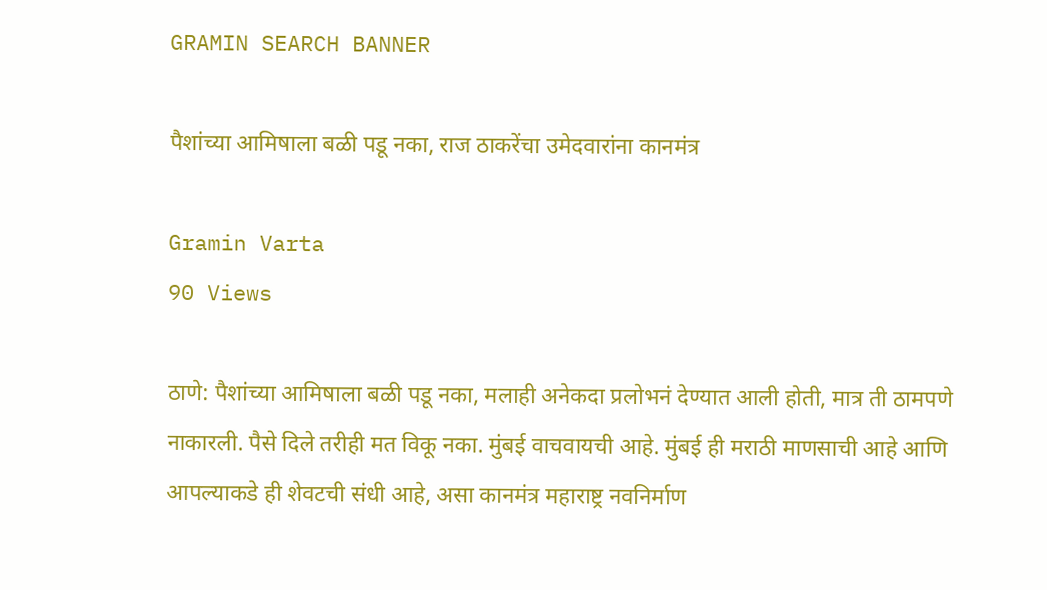GRAMIN SEARCH BANNER

पैशांच्या आमिषाला बळी पडू नका, राज ठाकरेंचा उमेदवारांना कानमंत्र

Gramin Varta
90 Views

ठाणे: पैशांच्या आमिषाला बळी पडू नका, मलाही अनेकदा प्रलोभनं देण्यात आली होती, मात्र ती ठामपणे नाकारली. पैसे दिले तरीही मत विकू नका. मुंबई वाचवायची आहे. मुंबई ही मराठी माणसाची आहे आणि आपल्याकडे ही शेवटची संधी आहे, असा कानमंत्र महाराष्ट्र नवनिर्माण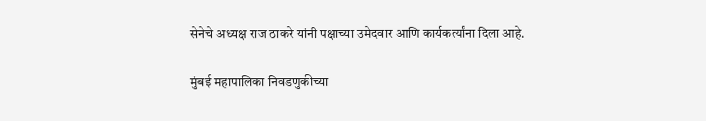सेनेचे अध्यक्ष राज ठाकरे यांनी पक्षाच्या उमेदवार आणि कार्यकर्त्यांना दिला आहे.

मुंबई महापालिका निवडणुकीच्या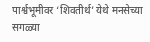पार्श्वभूमीवर ‘शिवतीर्थ’ येथे मनसेच्या सगळ्या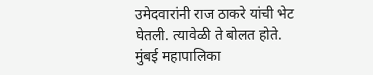उमेदवारांनी राज ठाकरे यांची भेट घेतली. त्यावेळी ते बोलत होते. मुंबई महापालिका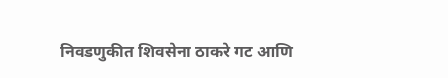निवडणुकीत शिवसेना ठाकरे गट आणि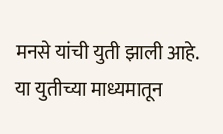मनसे यांची युती झाली आहे. या युतीच्या माध्यमातून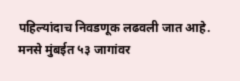पहिल्यांदाच निवडणूक लढवली जात आहे. मनसे मुंबईत ५३ जागांवर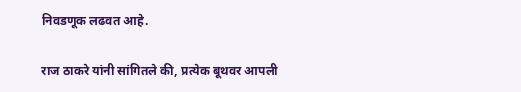निवडणूक लढवत आहे.

राज ठाकरे यांनी सांगितले की, प्रत्येक बूथवर आपली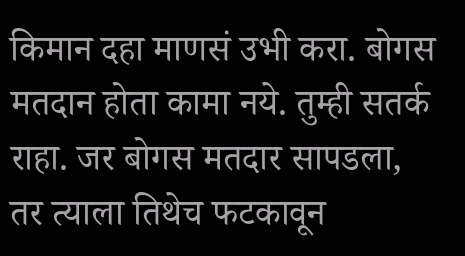किमान दहा माणसं उभी करा. बोगस मतदान होता कामा नये. तुम्ही सतर्क राहा. जर बोगस मतदार सापडला, तर त्याला तिथेच फटकावून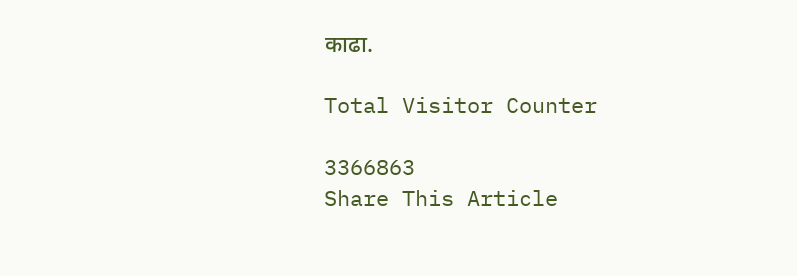काढा.

Total Visitor Counter

3366863
Share This Article